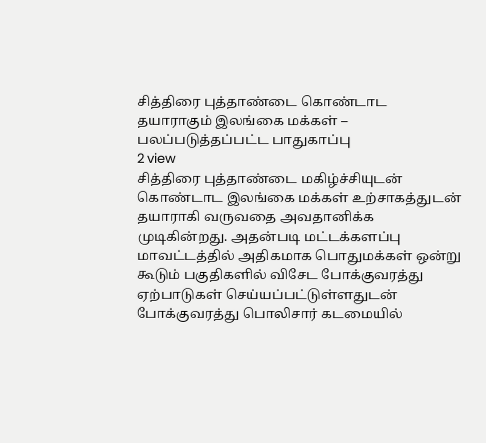சித்திரை புத்தாண்டை கொண்டாட தயாராகும் இலங்கை மக்கள் – பலப்படுத்தப்பட்ட பாதுகாப்பு
2 view
சித்திரை புத்தாண்டை மகிழ்ச்சியுடன் கொண்டாட இலங்கை மக்கள் உற்சாகத்துடன் தயாராகி வருவதை அவதானிக்க முடிகின்றது. அதன்படி மட்டக்களப்பு மாவட்டத்தில் அதிகமாக பொதுமக்கள் ஒன்று கூடும் பகுதிகளில் விசேட போக்குவரத்து ஏற்பாடுகள் செய்யப்பட்டுள்ளதுடன் போக்குவரத்து பொலிசார் கடமையில்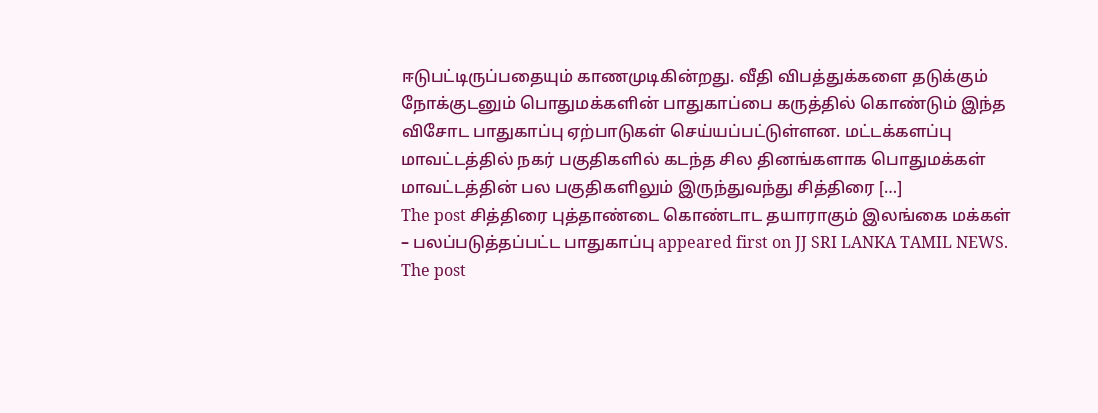ஈடுபட்டிருப்பதையும் காணமுடிகின்றது. வீதி விபத்துக்களை தடுக்கும் நோக்குடனும் பொதுமக்களின் பாதுகாப்பை கருத்தில் கொண்டும் இந்த விசோட பாதுகாப்பு ஏற்பாடுகள் செய்யப்பட்டுள்ளன. மட்டக்களப்பு மாவட்டத்தில் நகர் பகுதிகளில் கடந்த சில தினங்களாக பொதுமக்கள் மாவட்டத்தின் பல பகுதிகளிலும் இருந்துவந்து சித்திரை […]
The post சித்திரை புத்தாண்டை கொண்டாட தயாராகும் இலங்கை மக்கள் – பலப்படுத்தப்பட்ட பாதுகாப்பு appeared first on JJ SRI LANKA TAMIL NEWS.
The post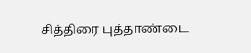சித்திரை புத்தாண்டை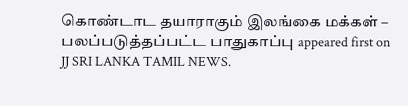கொண்டாட தயாராகும் இலங்கை மக்கள் – பலப்படுத்தப்பட்ட பாதுகாப்பு appeared first on JJ SRI LANKA TAMIL NEWS.